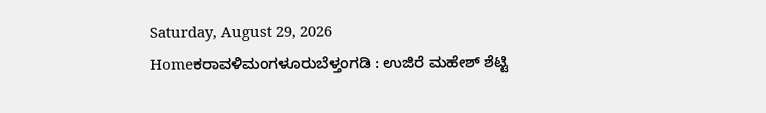Saturday, August 29, 2026
Homeಕರಾವಳಿಮಂಗಳೂರುಬೆಳ್ತಂಗಡಿ : ಉಜಿರೆ ಮಹೇಶ್ ಶೆಟ್ಟಿ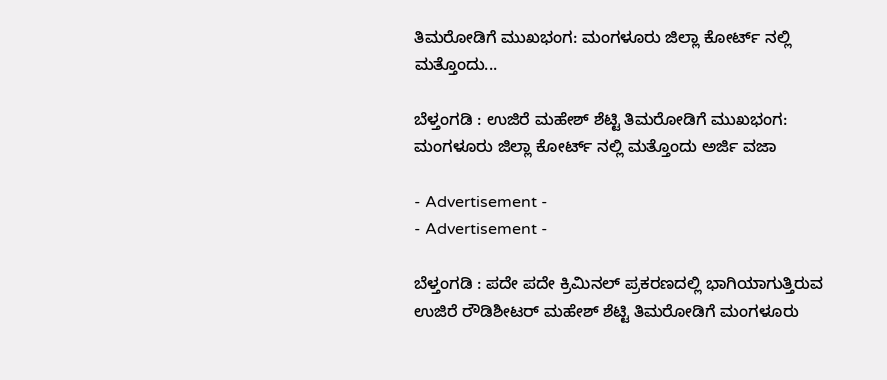ತಿಮರೋಡಿಗೆ ಮುಖಭಂಗ: ಮಂಗಳೂರು ಜಿಲ್ಲಾ ಕೋರ್ಟ್ ನಲ್ಲಿ ಮತ್ತೊಂದು...

ಬೆಳ್ತಂಗಡಿ : ಉಜಿರೆ ಮಹೇಶ್ ಶೆಟ್ಟಿ ತಿಮರೋಡಿಗೆ ಮುಖಭಂಗ: ಮಂಗಳೂರು ಜಿಲ್ಲಾ ಕೋರ್ಟ್ ನಲ್ಲಿ ಮತ್ತೊಂದು ಅರ್ಜಿ ವಜಾ

- Advertisement -
- Advertisement -

ಬೆಳ್ತಂಗಡಿ : ಪದೇ ಪದೇ ಕ್ರಿಮಿನಲ್ ಪ್ರಕರಣದಲ್ಲಿ ಭಾಗಿಯಾಗುತ್ತಿರುವ ಉಜಿರೆ ರೌಡಿಶೀಟರ್ ಮಹೇಶ್ ಶೆಟ್ಟಿ ತಿಮರೋಡಿಗೆ ಮಂಗಳೂರು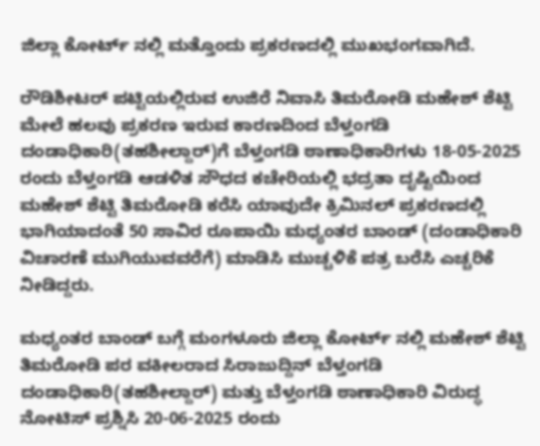ಜಿಲ್ಲಾ ಕೋರ್ಟ್ ನಲ್ಲಿ ಮತ್ತೊಂದು ಪ್ರಕರಣದಲ್ಲಿ ಮುಖಭಂಗವಾಗಿದೆ.

ರೌಡಿಶೀಟರ್ ಪಟ್ಟಿಯಲ್ಲಿರುವ ಉಜಿರೆ ನಿವಾಸಿ ತಿಮರೋಡಿ ಮಹೇಶ್ ಶೆಟ್ಟಿ ಮೇಲೆ ಹಲವು ಪ್ರಕರಣ ಇರುವ ಕಾರಣದಿಂದ ಬೆಳ್ತಂಗಡಿ ದಂಡಾಧಿಕಾರಿ(ತಹಶೀಲ್ದಾರ್)ಗೆ ಬೆಳ್ತಂಗಡಿ ಠಾಣಾಧಿಕಾರಿಗಳು 18-05-2025 ರಂದು ಬೆಳ್ತಂಗಡಿ ಆಡಳಿತ ಸೌಧದ ಕಚೇರಿಯಲ್ಲಿ ಭದ್ರತಾ ದೃಷ್ಟಿಯಿಂದ ಮಹೇಶ್ ಶೆಟ್ಟಿ ತಿಮರೋಡಿ ಕರೆಸಿ ಯಾವುದೇ ಕ್ರಿಮಿನಲ್ ಪ್ರಕರಣದಲ್ಲಿ ಭಾಗಿಯಾದಂತೆ 50 ಸಾವಿರ ರೂಪಾಯಿ ಮಧ್ಯಂತರ ಬಾಂಡ್ (ದಂಡಾಧಿಕಾರಿ ವಿಚಾರಣೆ ಮುಗಿಯುವವರೆಗೆ) ಮಾಡಿಸಿ ಮುಚ್ಚಳಿಕೆ ಪತ್ರ ಬರೆಸಿ ಎಚ್ಚರಿಕೆ ನೀಡಿದ್ದರು.

ಮಧ್ಯಂತರ ಬಾಂಡ್ ಬಗ್ಗೆ ಮಂಗಳೂರು ಜಿಲ್ಲಾ ಕೋರ್ಟ್ ನಲ್ಲಿ ಮಹೇಶ್ ಶೆಟ್ಟಿ ತಿಮರೋಡಿ ಪರ ವಕೀಲರಾದ ಸಿರಾಜುದ್ದಿನ್ ಬೆಳ್ತಂಗಡಿ ದಂಡಾಧಿಕಾರಿ(ತಹಶೀಲ್ದಾರ್) ಮತ್ತು ಬೆಳ್ತಂಗಡಿ ಠಾಣಾಧಿಕಾರಿ ವಿರುದ್ಧ ನೋಟಿಸ್ ಪ್ರಶ್ನಿಸಿ 20-06-2025 ರಂದು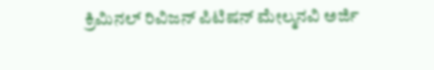ಕ್ರಿಮಿನಲ್ ರಿವಿಜನ್ ಪಿಟಿಷನ್ ಮೇಲ್ಮನವಿ ಅರ್ಜಿ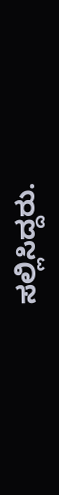ಸಲ್ಲಿಸಿದ್ದರು.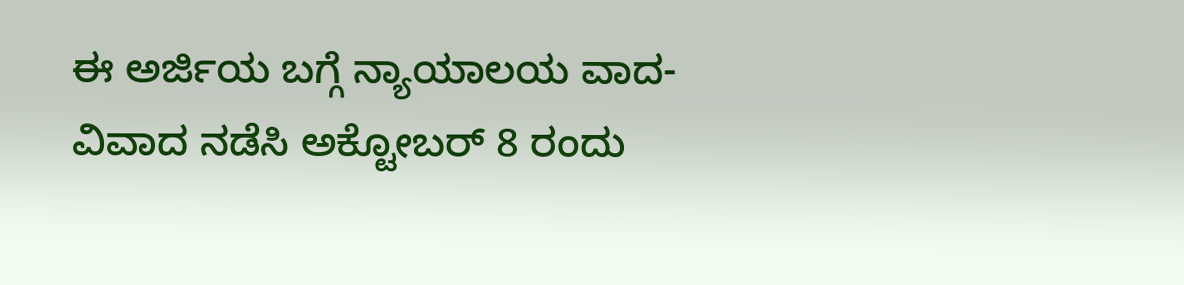ಈ ಅರ್ಜಿಯ ಬಗ್ಗೆ ನ್ಯಾಯಾಲಯ ವಾದ-ವಿವಾದ ನಡೆಸಿ ಅಕ್ಟೋಬರ್ 8 ರಂದು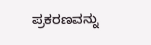ಪ್ರಕರಣವನ್ನು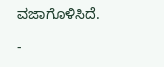ವಜಾಗೊಳಿಸಿದೆ.

-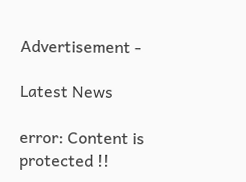Advertisement -

Latest News

error: Content is protected !!